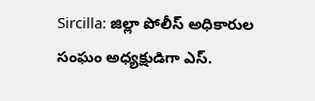Sircilla: జిల్లా పోలీస్ అధికారుల సంఘం అధ్యక్షుడిగా ఎస్.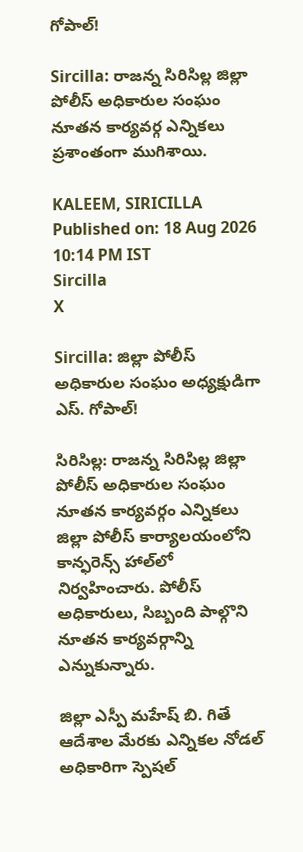గోపాల్!

Sircilla: రాజన్న సిరిసిల్ల జిల్లా పోలీస్ అధికారుల సంఘం నూతన కార్యవర్గ ఎన్నికలు ప్రశాంతంగా ముగిశాయి.

KALEEM, SIRICILLA
Published on: 18 Aug 2026 10:14 PM IST
Sircilla
X

Sircilla: జిల్లా పోలీస్ అధికారుల సంఘం అధ్యక్షుడిగా ఎస్. గోపాల్!

సిరిసిల్ల: రాజన్న సిరిసిల్ల జిల్లా పోలీస్ అధికారుల సంఘం నూతన కార్యవర్గం ఎన్నికలు జిల్లా పోలీస్ కార్యాలయంలోని కాన్ఫరెన్స్ హాల్‌లో నిర్వహించారు. పోలీస్ అధికారులు, సిబ్బంది పాల్గొని నూతన కార్యవర్గాన్ని ఎన్నుకున్నారు.

జిల్లా ఎస్పీ మహేష్ బి. గితే ఆదేశాల మేరకు ఎన్నికల నోడల్ అధికారిగా స్పెషల్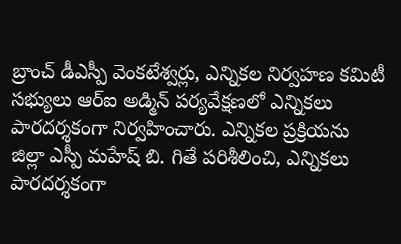బ్రాంచ్ డీఎస్పీ వెంకటేశ్వర్లు, ఎన్నికల నిర్వహణ కమిటీ సభ్యులు ఆర్‌ఐ అడ్మిన్ పర్యవేక్షణలో ఎన్నికలు పారదర్శకంగా నిర్వహించారు. ఎన్నికల ప్రక్రియను జిల్లా ఎస్పీ మహేష్ బి. గితే పరిశీలించి, ఎన్నికలు పారదర్శకంగా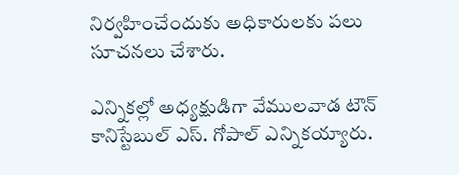నిర్వహించేందుకు అధికారులకు పలు సూచనలు చేశారు.

ఎన్నికల్లో అధ్యక్షుడిగా వేములవాడ టౌన్ కానిస్టేబుల్ ఎస్. గోపాల్ ఎన్నికయ్యారు.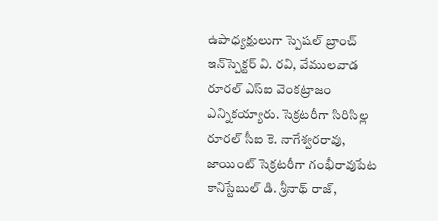ఉపాధ్యక్షులుగా స్పెషల్ బ్రాంచ్ ఇన్‌స్పెక్టర్ వి. రవి, వేములవాడ రూరల్ ఎస్‌ఐ వెంకట్రాజం ఎన్నికయ్యారు. సెక్రటరీగా సిరిసిల్ల రూరల్ సీఐ కె. నాగేశ్వరరావు, జాయింట్ సెక్రటరీగా గంభీరావుపేట కానిస్టేబుల్ డి. శ్రీనాథ్ రాజ్,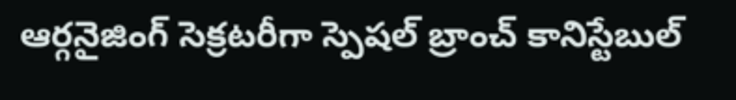ఆర్గనైజింగ్ సెక్రటరీగా స్పెషల్ బ్రాంచ్ కానిస్టేబుల్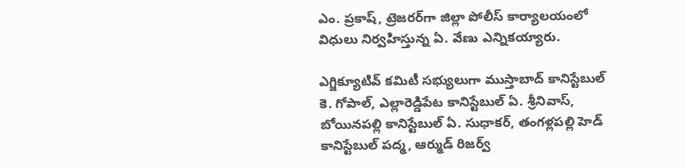ఎం. ప్రకాష్, ట్రెజరర్‌గా జిల్లా పోలీస్ కార్యాలయంలో విధులు నిర్వహిస్తున్న ఏ. వేణు ఎన్నికయ్యారు.

ఎగ్జిక్యూటివ్ కమిటీ సభ్యులుగా ముస్తాబాద్ కానిస్టేబుల్ కె. గోపాల్, ఎల్లారెడ్డిపేట కానిస్టేబుల్ ఏ. శ్రీనివాస్, బోయినపల్లి కానిస్టేబుల్ ఏ. సుధాకర్, తంగళ్లపల్లి హెడ్ కానిస్టేబుల్ పద్మ, ఆర్ముడ్ రిజర్వ్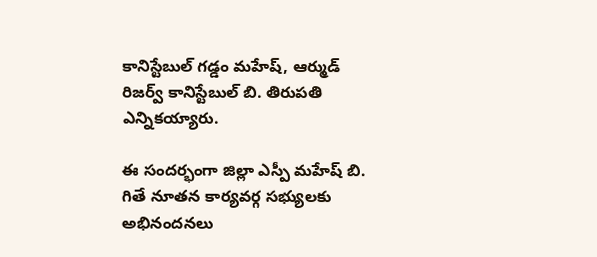కానిస్టేబుల్ గడ్డం మహేష్, ఆర్ముడ్ రిజర్వ్ కానిస్టేబుల్ బి. తిరుపతి ఎన్నికయ్యారు.

ఈ సందర్భంగా జిల్లా ఎస్పీ మహేష్ బి. గితే నూతన కార్యవర్గ సభ్యులకు అభినందనలు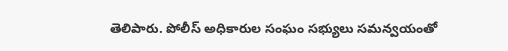తెలిపారు. పోలీస్ అధికారుల సంఘం సభ్యులు సమన్వయంతో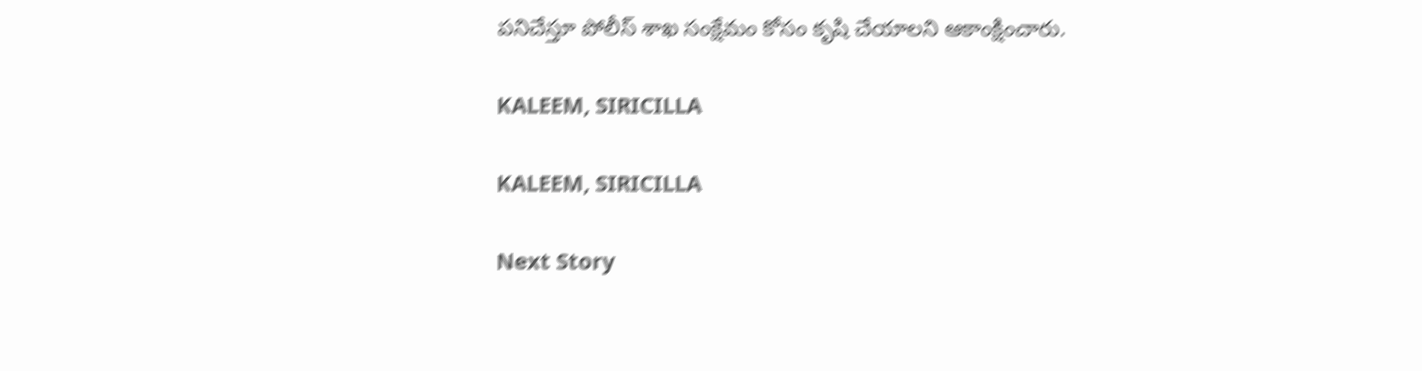పనిచేస్తూ పోలీస్ శాఖ సంక్షేమం కోసం కృషి చేయాలని ఆకాంక్షించారు.

KALEEM, SIRICILLA

KALEEM, SIRICILLA

Next Story